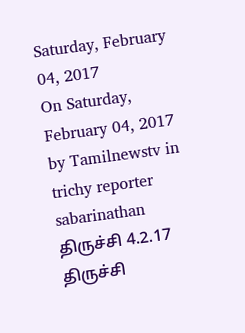Saturday, February 04, 2017
On Saturday, February 04, 2017 by Tamilnewstv in trichy reporter sabarinathan
திருச்சி 4.2.17
திருச்சி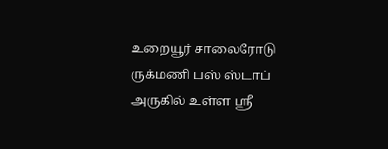உறையூர் சாலைரோடு ருக்மணி பஸ் ஸ்டாப் அருகில் உள்ள ஸ்ரீ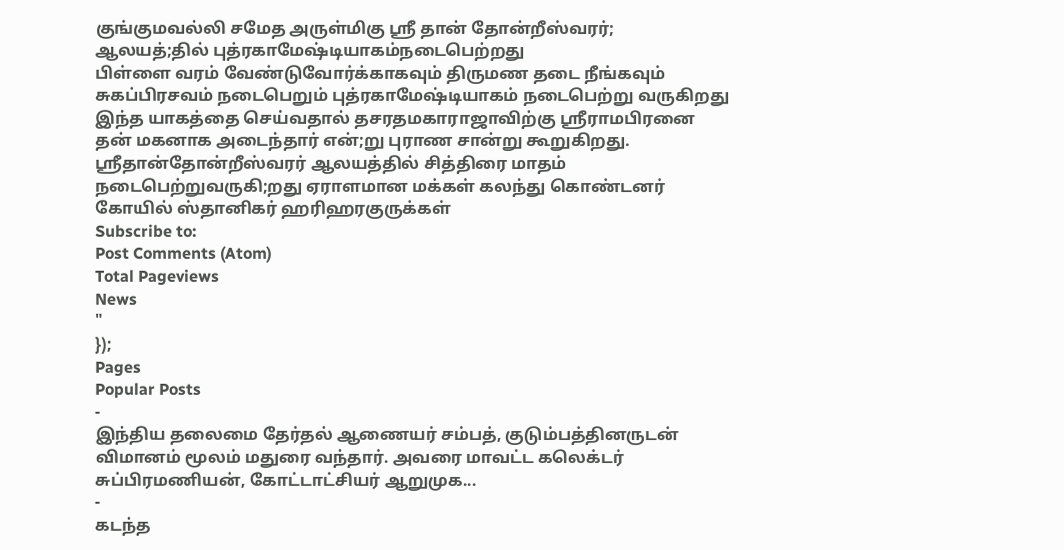குங்குமவல்லி சமேத அருள்மிகு ஸ்ரீ தான் தோன்றீஸ்வரர்; ஆலயத்;தில் புத்ரகாமேஷ்டியாகம்நடைபெற்றது
பிள்ளை வரம் வேண்டுவோர்க்காகவும் திருமண தடை நீங்கவும் சுகப்பிரசவம் நடைபெறும் புத்ரகாமேஷ்டியாகம் நடைபெற்று வருகிறது இந்த யாகத்தை செய்வதால் தசரதமகாராஜாவிற்கு ஸ்ரீராமபிரனை தன் மகனாக அடைந்தார் என்;று புராண சான்று கூறுகிறது.
ஸ்ரீதான்தோன்றீஸ்வரர் ஆலயத்தில் சித்திரை மாதம் நடைபெற்றுவருகி;றது ஏராளமான மக்கள் கலந்து கொண்டனர்
கோயில் ஸ்தானிகர் ஹரிஹரகுருக்கள்
Subscribe to:
Post Comments (Atom)
Total Pageviews
News
"
});
Pages
Popular Posts
-
இந்திய தலைமை தேர்தல் ஆணையர் சம்பத், குடும்பத்தினருடன் விமானம் மூலம் மதுரை வந்தார். அவரை மாவட்ட கலெக்டர் சுப்பிரமணியன், கோட்டாட்சியர் ஆறுமுக...
-
கடந்த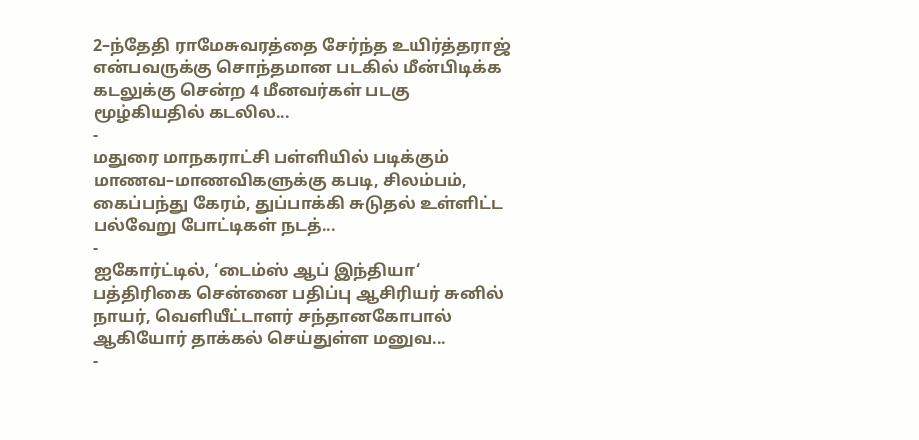2–ந்தேதி ராமேசுவரத்தை சேர்ந்த உயிர்த்தராஜ் என்பவருக்கு சொந்தமான படகில் மீன்பிடிக்க கடலுக்கு சென்ற 4 மீனவர்கள் படகு மூழ்கியதில் கடலில...
-
மதுரை மாநகராட்சி பள்ளியில் படிக்கும் மாணவ–மாணவிகளுக்கு கபடி, சிலம்பம், கைப்பந்து கேரம், துப்பாக்கி சுடுதல் உள்ளிட்ட பல்வேறு போட்டிகள் நடத்...
-
ஐகோர்ட்டில், ‘டைம்ஸ் ஆப் இந்தியா‘ பத்திரிகை சென்னை பதிப்பு ஆசிரியர் சுனில் நாயர், வெளியீட்டாளர் சந்தானகோபால் ஆகியோர் தாக்கல் செய்துள்ள மனுவ...
-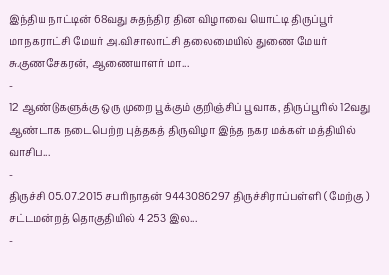இந்திய நாட்டின் 68வது சுதந்திர தின விழாவை யொட்டி திருப்பூர் மாநகராட்சி மேயர் அ.விசாலாட்சி தலைமையில் துணை மேயர் சு.குணசேகரன், ஆணையாளர் மா...
-
12 ஆண்டுகளுக்கு ஒரு முறை பூக்கும் குறிஞ்சிப் பூவாக, திருப்பூரில் 12வது ஆண்டாக நடைபெற்ற புத்தகத் திருவிழா இந்த நகர மக்கள் மத்தியில் வாசிப...
-
திருச்சி 05.07.2015 சபரிநாதன் 9443086297 திருச்சிராப்பள்ளி ( மேற்கு ) சட்டமன்றத் தொகுதியில் 4 253 இல...
-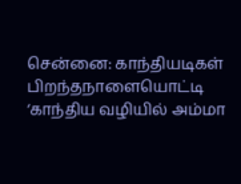சென்னை: காந்தியடிகள் பிறந்தநாளையொட்டி ‘காந்திய வழியில் அம்மா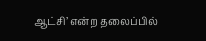ஆட்சி’ என்ற தலைப்பில்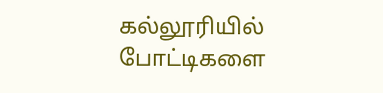கல்லூரியில் போட்டிகளை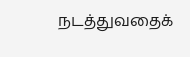நடத்துவதைக்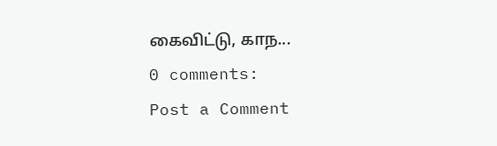கைவிட்டு, காந...
0 comments:
Post a Comment